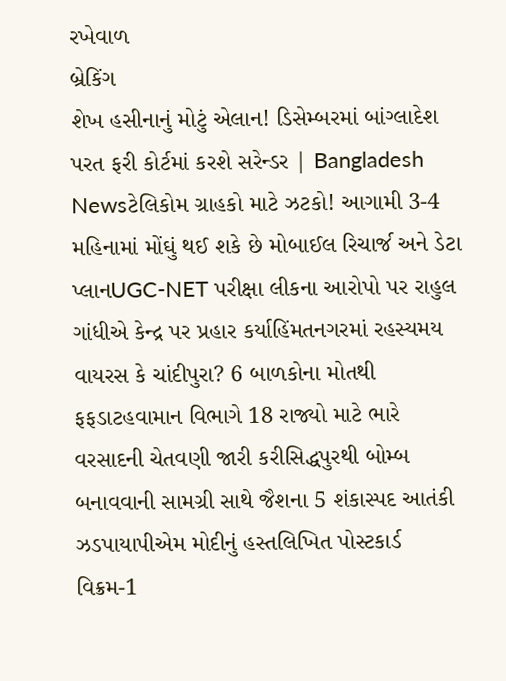રખેવાળ
બ્રેકિંગ
શેખ હસીનાનું મોટું એલાન! ડિસેમ્બરમાં બાંગ્લાદેશ પરત ફરી કોર્ટમાં કરશે સરેન્ડર | Bangladesh Newsટેલિકોમ ગ્રાહકો માટે ઝટકો! આગામી 3-4 મહિનામાં મોંઘું થઈ શકે છે મોબાઈલ રિચાર્જ અને ડેટા પ્લાનUGC-NET પરીક્ષા લીકના આરોપો પર રાહુલ ગાંધીએ કેન્દ્ર પર પ્રહાર કર્યાહિંમતનગરમાં રહસ્યમય વાયરસ કે ચાંદીપુરા? 6 બાળકોના મોતથી ફફડાટહવામાન વિભાગે 18 રાજ્યો માટે ભારે વરસાદની ચેતવણી જારી કરીસિદ્ધપુરથી બોમ્બ બનાવવાની સામગ્રી સાથે જૈશના 5 શંકાસ્પદ આતંકી ઝડપાયાપીએમ મોદીનું હસ્તલિખિત પોસ્ટકાર્ડ વિક્રમ-1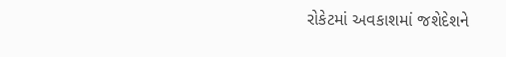રોકેટમાં અવકાશમાં જશેદેશને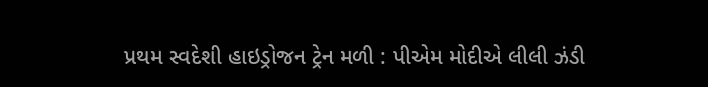પ્રથમ સ્વદેશી હાઇડ્રોજન ટ્રેન મળી : પીએમ મોદીએ લીલી ઝંડી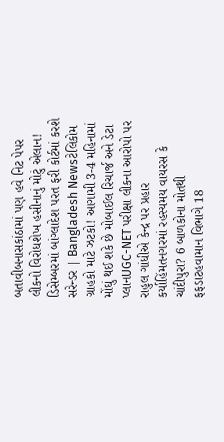બતાવીબનાસકાંઠામાં પણ હવે નિટ પેપર લીકનો વિરોધશેખ હસીનાનું મોટું એલાન! ડિસેમ્બરમાં બાંગ્લાદેશ પરત ફરી કોર્ટમાં કરશે સરેન્ડર | Bangladesh Newsટેલિકોમ ગ્રાહકો માટે ઝટકો! આગામી 3-4 મહિનામાં મોંઘું થઈ શકે છે મોબાઈલ રિચાર્જ અને ડેટા પ્લાનUGC-NET પરીક્ષા લીકના આરોપો પર રાહુલ ગાંધીએ કેન્દ્ર પર પ્રહાર કર્યાહિંમતનગરમાં રહસ્યમય વાયરસ કે ચાંદીપુરા? 6 બાળકોના મોતથી ફફડાટહવામાન વિભાગે 18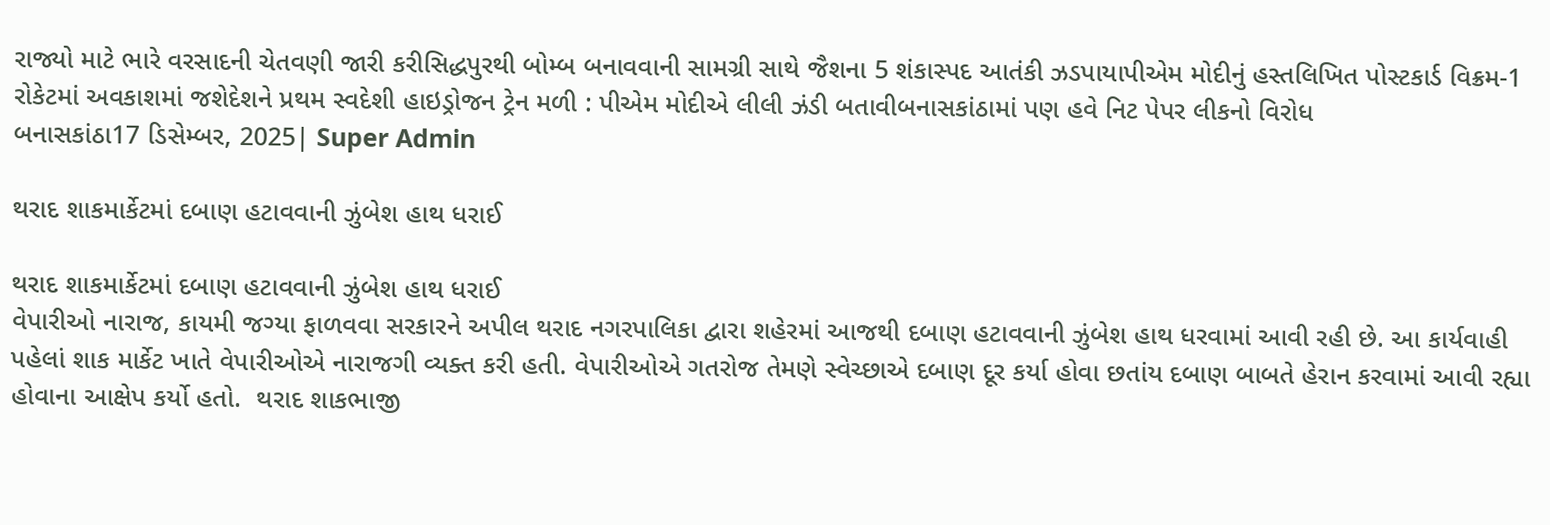રાજ્યો માટે ભારે વરસાદની ચેતવણી જારી કરીસિદ્ધપુરથી બોમ્બ બનાવવાની સામગ્રી સાથે જૈશના 5 શંકાસ્પદ આતંકી ઝડપાયાપીએમ મોદીનું હસ્તલિખિત પોસ્ટકાર્ડ વિક્રમ-1 રોકેટમાં અવકાશમાં જશેદેશને પ્રથમ સ્વદેશી હાઇડ્રોજન ટ્રેન મળી : પીએમ મોદીએ લીલી ઝંડી બતાવીબનાસકાંઠામાં પણ હવે નિટ પેપર લીકનો વિરોધ
બનાસકાંઠા17 ડિસેમ્બર, 2025| Super Admin

થરાદ શાકમાર્કેટમાં દબાણ હટાવવાની ઝુંબેશ હાથ ધરાઈ

થરાદ શાકમાર્કેટમાં દબાણ હટાવવાની ઝુંબેશ હાથ ધરાઈ
વેપારીઓ નારાજ, કાયમી જગ્યા ફાળવવા સરકારને અપીલ થરાદ નગરપાલિકા દ્વારા શહેરમાં આજથી દબાણ હટાવવાની ઝુંબેશ હાથ ધરવામાં આવી રહી છે. આ કાર્યવાહી પહેલાં શાક માર્કેટ ખાતે વેપારીઓએ નારાજગી વ્યક્ત કરી હતી. વેપારીઓએ ગતરોજ તેમણે સ્વેચ્છાએ દબાણ દૂર કર્યા હોવા છતાંય દબાણ બાબતે હેરાન કરવામાં આવી રહ્યા હોવાના આક્ષેપ કર્યો હતો.  થરાદ શાકભાજી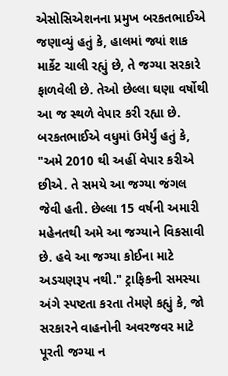એસોસિએશનના પ્રમુખ બરકતભાઈએ જણાવ્યું હતું કે, હાલમાં જ્યાં શાક માર્કેટ ચાલી રહ્યું છે, તે જગ્યા સરકારે ફાળવેલી છે. તેઓ છેલ્લા ઘણા વર્ષોથી આ જ સ્થળે વેપાર કરી રહ્યા છે. બરકતભાઈએ વધુમાં ઉમેર્યું હતું કે, "અમે 2010 થી અહીં વેપાર કરીએ છીએ. તે સમયે આ જગ્યા જંગલ જેવી હતી. છેલ્લા 15 વર્ષની અમારી મહેનતથી અમે આ જગ્યાને વિકસાવી છે. હવે આ જગ્યા કોઈના માટે અડચણરૂપ નથી." ટ્રાફિકની સમસ્યા અંગે સ્પષ્ટતા કરતા તેમણે કહ્યું કે, જો સરકારને વાહનોની અવરજવર માટે પૂરતી જગ્યા ન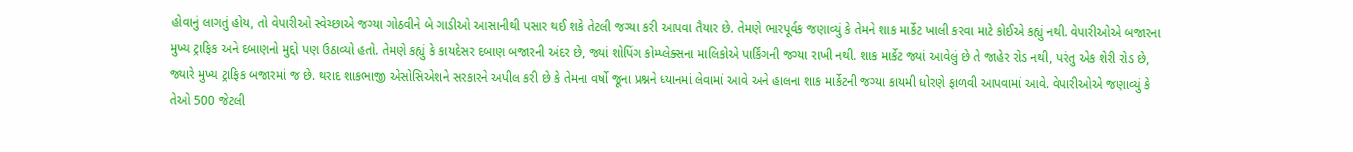હોવાનું લાગતું હોય, તો વેપારીઓ સ્વેચ્છાએ જગ્યા ગોઠવીને બે ગાડીઓ આસાનીથી પસાર થઈ શકે તેટલી જગ્યા કરી આપવા તૈયાર છે. તેમણે ભારપૂર્વક જણાવ્યું કે તેમને શાક માર્કેટ ખાલી કરવા માટે કોઈએ કહ્યું નથી. વેપારીઓએ બજારના મુખ્ય ટ્રાફિક અને દબાણનો મુદ્દો પણ ઉઠાવ્યો હતો. તેમણે કહ્યું કે કાયદેસર દબાણ બજારની અંદર છે, જ્યાં શોપિંગ કોમ્પ્લેક્સના માલિકોએ પાર્કિંગની જગ્યા રાખી નથી. શાક માર્કેટ જ્યાં આવેલું છે તે જાહેર રોડ નથી, પરંતુ એક શેરી રોડ છે, જ્યારે મુખ્ય ટ્રાફિક બજારમાં જ છે. થરાદ શાકભાજી એસોસિએશને સરકારને અપીલ કરી છે કે તેમના વર્ષો જૂના પ્રશ્નને ધ્યાનમાં લેવામાં આવે અને હાલના શાક માર્કેટની જગ્યા કાયમી ધોરણે ફાળવી આપવામાં આવે. વેપારીઓએ જણાવ્યું કે તેઓ 500 જેટલી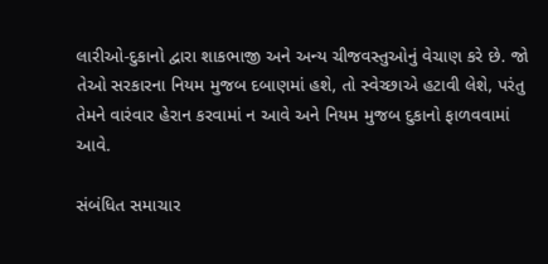લારીઓ-દુકાનો દ્વારા શાકભાજી અને અન્ય ચીજવસ્તુઓનું વેચાણ કરે છે. જો તેઓ સરકારના નિયમ મુજબ દબાણમાં હશે, તો સ્વેચ્છાએ હટાવી લેશે, પરંતુ તેમને વારંવાર હેરાન કરવામાં ન આવે અને નિયમ મુજબ દુકાનો ફાળવવામાં આવે.

સંબંધિત સમાચાર